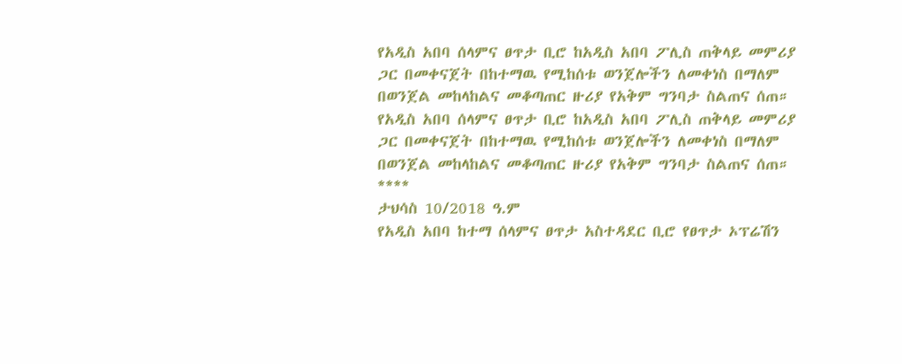የአዲስ አበባ ሰላምና ፀጥታ ቢሮ ከአዲስ አበባ ፖሊስ ጠቅላይ መምሪያ ጋር በመቀናጀት በከተማዉ የሚከሰቱ ወንጀሎችን ለመቀነስ በማለም በወንጀል መከላከልና መቆጣጠር ዙሪያ የአቅም ግንባታ ስልጠና ሰጠ።
የአዲስ አበባ ሰላምና ፀጥታ ቢሮ ከአዲስ አበባ ፖሊስ ጠቅላይ መምሪያ ጋር በመቀናጀት በከተማዉ የሚከሰቱ ወንጀሎችን ለመቀነስ በማለም በወንጀል መከላከልና መቆጣጠር ዙሪያ የአቅም ግንባታ ስልጠና ሰጠ።
****
ታህሳስ 10/2018 ዓ.ም
የአዲስ አበባ ከተማ ሰላምና ፀጥታ አስተዳደር ቢሮ የፀጥታ ኦፕሬሽን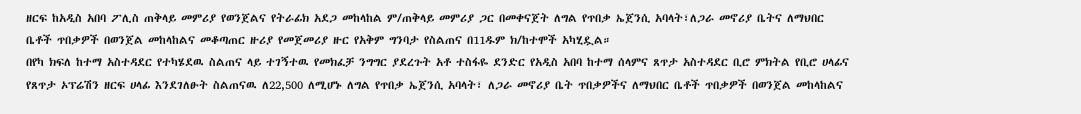ዘርፍ ከአዲስ አበባ ፖሊስ ጠቅላይ መምሪያ የወንጀልና የትራፊክ አደጋ መከላከል ም/ጠቅላይ መምሪያ ጋር በመቀናጀት ለግል የጥበቃ ኤጀንሲ አባላት፣ለጋራ መኖሪያ ቤትና ለማህበር ቤቶች ጥበቃዎች በወንጀል መከላከልና መቆጣጠር ዙሪያ የመጀመሪያ ዙር የአቅም ግንባታ የስልጠና በ11ዱም ክ/ከተሞች አካሂዷል።
በየካ ክፍለ ከተማ አስተዳደር የተካሄደዉ ስልጠና ላይ ተገኝተዉ የመክፈቻ ንግግር ያደረጉት አቶ ተስፋዬ ደንድር የአዲስ አበባ ከተማ ሰላምና ጸጥታ አስተዳደር ቢሮ ምክትል የቢሮ ሀላፊና የጸጥታ ኦፕሬሽን ዘርፍ ሀላፊ እንደገለፁት ስልጠናዉ ለ22,500 ለሚሆኑ ለግል የጥበቃ ኤጀንሲ አባላት፣ ለጋራ መኖሪያ ቤት ጥበቃዎችና ለማህበር ቤቶች ጥበቃዎች በወንጀል መከላከልና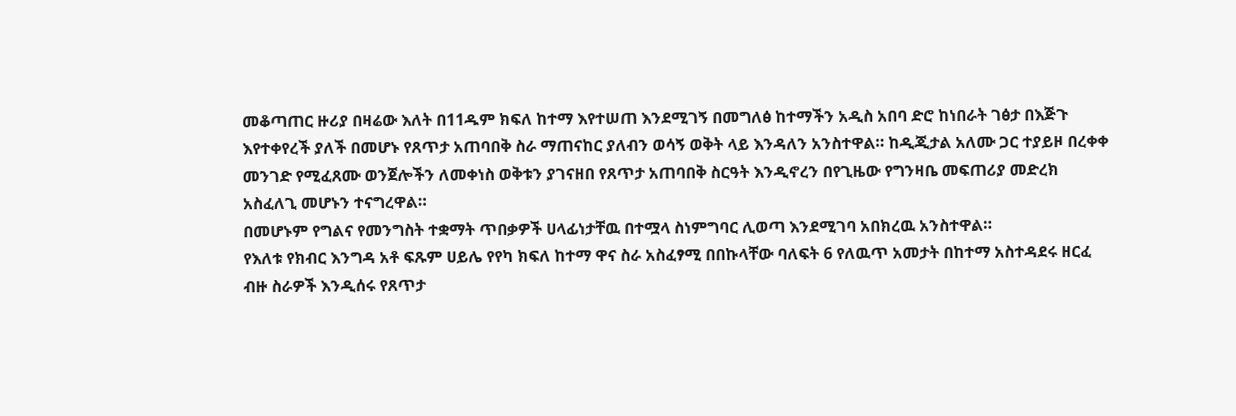መቆጣጠር ዙሪያ በዛሬው እለት በ11ዱም ክፍለ ከተማ እየተሠጠ እንደሚገኝ በመግለፅ ከተማችን አዲስ አበባ ድሮ ከነበራት ገፅታ በእጅጉ እየተቀየረች ያለች በመሆኑ የጸጥታ አጠባበቅ ስራ ማጠናከር ያለብን ወሳኝ ወቅት ላይ እንዳለን አንስተዋል። ከዲጂታል አለሙ ጋር ተያይዞ በረቀቀ መንገድ የሚፈጸሙ ወንጀሎችን ለመቀነስ ወቅቱን ያገናዘበ የጸጥታ አጠባበቅ ስርዓት እንዲኖረን በየጊዜው የግንዛቤ መፍጠሪያ መድረክ አስፈለጊ መሆኑን ተናግረዋል።
በመሆኑም የግልና የመንግስት ተቋማት ጥበቃዎች ሀላፊነታቸዉ በተሟላ ስነምግባር ሊወጣ እንደሚገባ አበክረዉ አንስተዋል።
የእለቱ የክብር እንግዳ አቶ ፍጹም ሀይሌ የየካ ክፍለ ከተማ ዋና ስራ አስፈፃሚ በበኩላቸው ባለፍት 6 የለዉጥ አመታት በከተማ አስተዳደሩ ዘርፈ ብዙ ስራዎች እንዲሰሩ የጸጥታ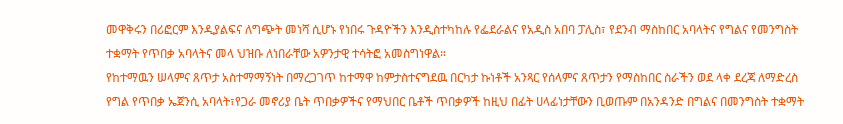መዋቅሩን በሪፎርም እንዲያልፍና ለግጭት መነሻ ሲሆኑ የነበሩ ጉዳዮችን እንዲስተካከሉ የፌደራልና የአዲስ አበባ ፓሊስ፣ የደንብ ማስከበር አባላትና የግልና የመንግስት ተቋማት የጥበቃ አባላትና መላ ህዝቡ ለነበራቸው አዎንታዊ ተሳትፎ አመስግነዋል።
የከተማዉን ሠላምና ጸጥታ አስተማማኝነት በማረጋገጥ ከተማዋ ከምታስተናግደዉ በርካታ ኩነቶች አንጻር የሰላምና ጸጥታን የማስከበር ስራችን ወደ ላቀ ደረጃ ለማድረስ የግል የጥበቃ ኤጀንሲ አባላት፣የጋራ መኖሪያ ቤት ጥበቃዎችና የማህበር ቤቶች ጥበቃዎች ከዚህ በፊት ሀላፊነታቸውን ቢወጡም በአንዳንድ በግልና በመንግስት ተቋማት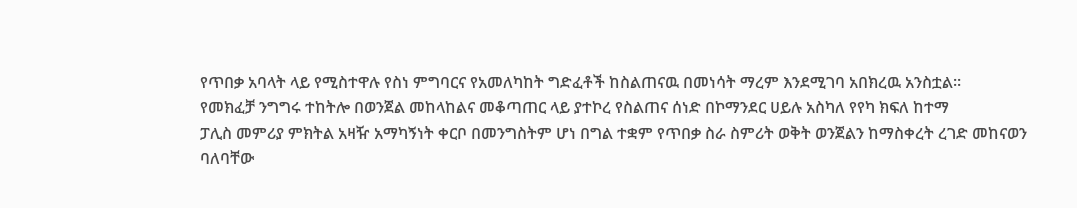የጥበቃ አባላት ላይ የሚስተዋሉ የስነ ምግባርና የአመለካከት ግድፈቶች ከስልጠናዉ በመነሳት ማረም እንደሚገባ አበክረዉ አንስቷል።
የመክፈቻ ንግግሩ ተከትሎ በወንጀል መከላከልና መቆጣጠር ላይ ያተኮረ የስልጠና ሰነድ በኮማንደር ሀይሉ አስካለ የየካ ክፍለ ከተማ
ፓሊስ መምሪያ ምክትል አዛዥ አማካኝነት ቀርቦ በመንግስትም ሆነ በግል ተቋም የጥበቃ ስራ ስምሪት ወቅት ወንጀልን ከማስቀረት ረገድ መከናወን ባለባቸው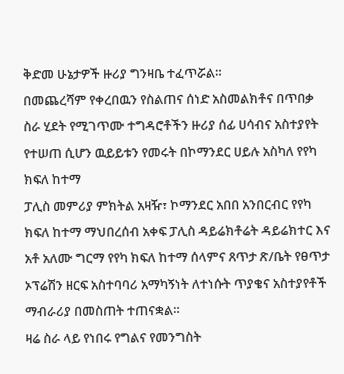ቅድመ ሁኔታዎች ዙሪያ ግንዛቤ ተፈጥሯል።
በመጨረሻም የቀረበዉን የስልጠና ሰነድ አስመልክቶና በጥበቃ ስራ ሂደት የሚገጥሙ ተግዳሮቶችን ዙሪያ ሰፊ ሀሳብና አስተያየት የተሠጠ ሲሆን ዉይይቱን የመሩት በኮማንደር ሀይሉ አስካለ የየካ ክፍለ ከተማ
ፓሊስ መምሪያ ምክትል አዛዥ፣ ኮማንደር አበበ አንበርብር የየካ ክፍለ ከተማ ማህበረሰብ አቀፍ ፓሊስ ዳይሬክቶሬት ዳይሬክተር እና አቶ አለሙ ግርማ የየካ ክፍለ ከተማ ሰላምና ጸጥታ ጽ/ቤት የፀጥታ ኦፕሬሽን ዘርፍ አስተባባሪ አማካኝነት ለተነሱት ጥያቄና አስተያየቶች ማብራሪያ በመስጠት ተጠናቋል።
ዛሬ ስራ ላይ የነበሩ የግልና የመንግስት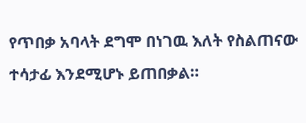የጥበቃ አባላት ደግሞ በነገዉ እለት የስልጠናው ተሳታፊ እንደሚሆኑ ይጠበቃል።